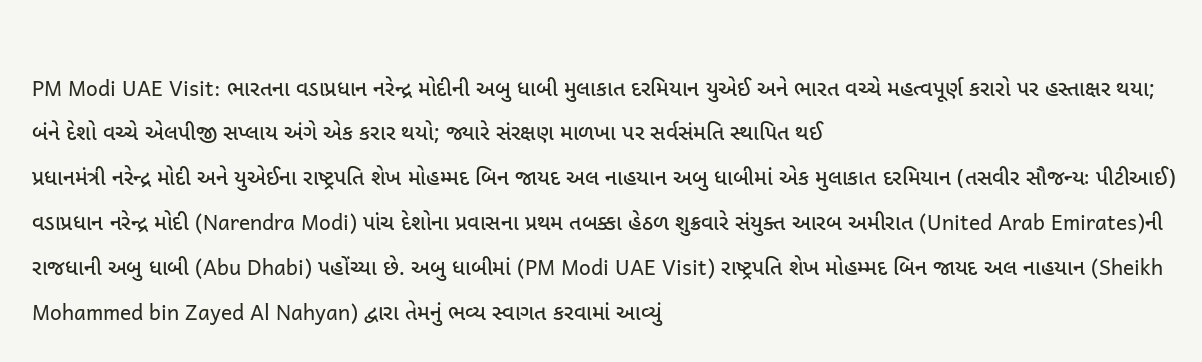PM Modi UAE Visit: ભારતના વડાપ્રધાન નરેન્દ્ર મોદીની અબુ ધાબી મુલાકાત દરમિયાન યુએઈ અને ભારત વચ્ચે મહત્વપૂર્ણ કરારો પર હસ્તાક્ષર થયા; બંને દેશો વચ્ચે એલપીજી સપ્લાય અંગે એક કરાર થયો; જ્યારે સંરક્ષણ માળખા પર સર્વસંમતિ સ્થાપિત થઈ
પ્રધાનમંત્રી નરેન્દ્ર મોદી અને યુએઈના રાષ્ટ્રપતિ શેખ મોહમ્મદ બિન જાયદ અલ નાહયાન અબુ ધાબીમાં એક મુલાકાત દરમિયાન (તસવીર સૌજન્યઃ પીટીઆઈ)
વડાપ્રધાન નરેન્દ્ર મોદી (Narendra Modi) પાંચ દેશોના પ્રવાસના પ્રથમ તબક્કા હેઠળ શુક્રવારે સંયુક્ત આરબ અમીરાત (United Arab Emirates)ની રાજધાની અબુ ધાબી (Abu Dhabi) પહોંચ્યા છે. અબુ ધાબીમાં (PM Modi UAE Visit) રાષ્ટ્રપતિ શેખ મોહમ્મદ બિન જાયદ અલ નાહયાન (Sheikh Mohammed bin Zayed Al Nahyan) દ્વારા તેમનું ભવ્ય સ્વાગત કરવામાં આવ્યું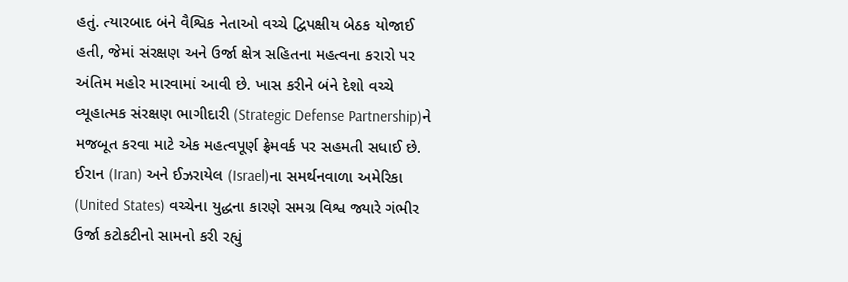હતું. ત્યારબાદ બંને વૈશ્વિક નેતાઓ વચ્ચે દ્વિપક્ષીય બેઠક યોજાઈ હતી, જેમાં સંરક્ષણ અને ઉર્જા ક્ષેત્ર સહિતના મહત્વના કરારો પર અંતિમ મહોર મારવામાં આવી છે. ખાસ કરીને બંને દેશો વચ્ચે વ્યૂહાત્મક સંરક્ષણ ભાગીદારી (Strategic Defense Partnership)ને મજબૂત કરવા માટે એક મહત્વપૂર્ણ ફ્રેમવર્ક પર સહમતી સધાઈ છે.
ઈરાન (Iran) અને ઈઝરાયેલ (Israel)ના સમર્થનવાળા અમેરિકા (United States) વચ્ચેના યુદ્ધના કારણે સમગ્ર વિશ્વ જ્યારે ગંભીર ઉર્જા કટોકટીનો સામનો કરી રહ્યું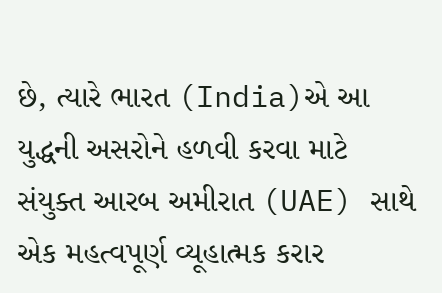છે, ત્યારે ભારત (India)એ આ યુદ્ધની અસરોને હળવી કરવા માટે સંયુક્ત આરબ અમીરાત (UAE) સાથે એક મહત્વપૂર્ણ વ્યૂહાત્મક કરાર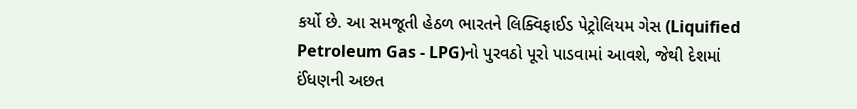કર્યો છે. આ સમજૂતી હેઠળ ભારતને લિક્વિફાઈડ પેટ્રોલિયમ ગેસ (Liquified Petroleum Gas - LPG)નો પુરવઠો પૂરો પાડવામાં આવશે, જેથી દેશમાં ઈંધણની અછત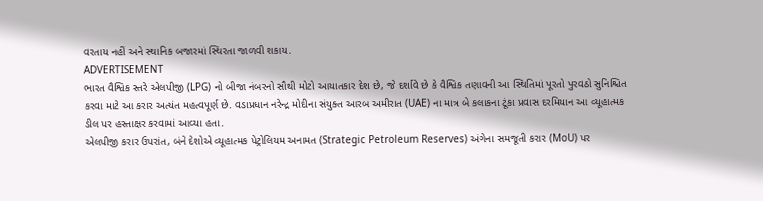વરતાય નહીં અને સ્થાનિક બજારમાં સ્થિરતા જાળવી શકાય.
ADVERTISEMENT
ભારત વૈશ્વિક સ્તરે એલપીજી (LPG) નો બીજા નંબરનો સૌથી મોટો આયાતકાર દેશ છે, જે દર્શાવે છે કે વૈશ્વિક તણાવની આ સ્થિતિમાં પૂરતો પુરવઠો સુનિશ્ચિત કરવા માટે આ કરાર અત્યંત મહત્વપૂર્ણ છે. વડાપ્રધાન નરેન્દ્ર મોદીના સંયુક્ત આરબ અમીરાત (UAE) ના માત્ર બે કલાકના ટૂંકા પ્રવાસ દરમિયાન આ વ્યૂહાત્મક ડીલ પર હસ્તાક્ષર કરવામાં આવ્યા હતા.
એલપીજી કરાર ઉપરાંત, બંને દેશોએ વ્યૂહાત્મક પેટ્રોલિયમ અનામત (Strategic Petroleum Reserves) અંગેના સમજૂતી કરાર (MoU) પર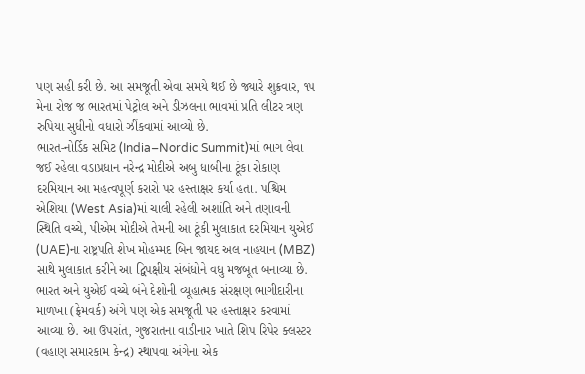પણ સહી કરી છે. આ સમજૂતી એવા સમયે થઈ છે જ્યારે શુક્રવાર, ૧૫ મેના રોજ જ ભારતમાં પેટ્રોલ અને ડીઝલના ભાવમાં પ્રતિ લીટર ત્રણ રુપિયા સુધીનો વધારો ઝીંકવામાં આવ્યો છે.
ભારત-નોર્ડિક સમિટ (India–Nordic Summit)માં ભાગ લેવા જઈ રહેલા વડાપ્રધાન નરેન્દ્ર મોદીએ અબુ ધાબીના ટૂંકા રોકાણ દરમિયાન આ મહત્વપૂર્ણ કરારો પર હસ્તાક્ષર કર્યા હતા. પશ્ચિમ એશિયા (West Asia)માં ચાલી રહેલી અશાંતિ અને તણાવની સ્થિતિ વચ્ચે, પીએમ મોદીએ તેમની આ ટૂંકી મુલાકાત દરમિયાન યુએઈ (UAE)ના રાષ્ટ્રપતિ શેખ મોહમ્મદ બિન જાયદ અલ નાહયાન (MBZ) સાથે મુલાકાત કરીને આ દ્વિપક્ષીય સંબંધોને વધુ મજબૂત બનાવ્યા છે.
ભારત અને યુએઈ વચ્ચે બંને દેશોની વ્યૂહાત્મક સંરક્ષણ ભાગીદારીના માળખા (ફ્રેમવર્ક) અંગે પણ એક સમજૂતી પર હસ્તાક્ષર કરવામાં આવ્યા છે. આ ઉપરાંત, ગુજરાતના વાડીનાર ખાતે શિપ રિપેર ક્લસ્ટર (વહાણ સમારકામ કેન્દ્ર) સ્થાપવા અંગેના એક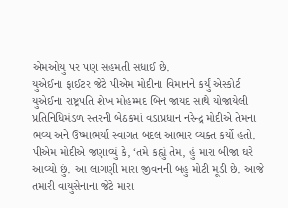એમઓયુ પર પણ સહમતી સધાઈ છે.
યુએઈના ફાઈટર જેટે પીએમ મોદીના વિમાનને કર્યું એસ્કોર્ટ
યુએઈના રાષ્ટ્રપતિ શેખ મોહમ્મદ બિન જાયદ સાથે યોજાયેલી પ્રતિનિધિમંડળ સ્તરની બેઠકમાં વડાપ્રધાન નરેન્દ્ર મોદીએ તેમના ભવ્ય અને ઉષ્માભર્યા સ્વાગત બદલ આભાર વ્યક્ત કર્યો હતો. પીએમ મોદીએ જણાવ્યું કે, ‘તમે કહ્યું તેમ, હું મારા બીજા ઘરે આવ્યો છું. આ લાગણી મારા જીવનની બહુ મોટી મૂડી છે. આજે તમારી વાયુસેનાના જેટે મારા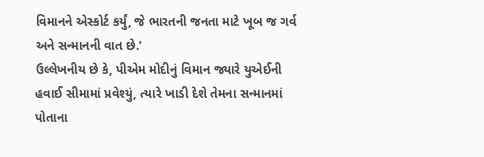વિમાનને એસ્કોર્ટ કર્યું, જે ભારતની જનતા માટે ખૂબ જ ગર્વ અને સન્માનની વાત છે.’
ઉલ્લેખનીય છે કે, પીએમ મોદીનું વિમાન જ્યારે યુએઈની હવાઈ સીમામાં પ્રવેશ્યું, ત્યારે ખાડી દેશે તેમના સન્માનમાં પોતાના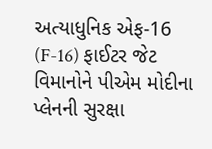અત્યાધુનિક એફ-16 (F-16) ફાઈટર જેટ વિમાનોને પીએમ મોદીના પ્લેનની સુરક્ષા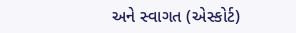અને સ્વાગત (એસ્કોર્ટ)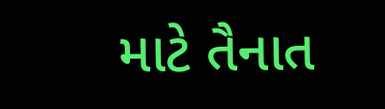માટે તૈનાત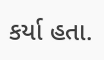કર્યા હતા.